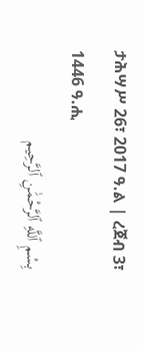ታሕሣሥ 26፣ 2017 ዓ.ል | ረጀብ 3፣ 1446 ዓ.ሒ
بِسْمِ ٱللَّهِ ٱلرَّحْمَٰنِ ٱلرَّحِيم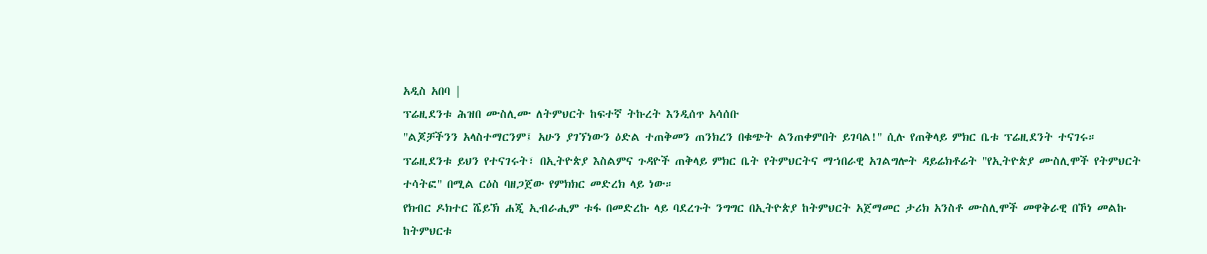አዲስ አበባ |
ፕሬዚደንቱ ሕዝበ ሙስሊሙ ለትምህርት ከፍተኛ ትኩረት እንዲሰጥ አሳሰቡ
"ልጆቻችንን አላስተማርንም፤ አሁን ያገኘነውን ዕድል ተጠቅመን ጠንክረን በቁጭት ልንጠቀምበት ይገባል!" ሲሉ የጠቅላይ ምክር ቤቱ ፕሬዚደንት ተናገሩ።
ፕሬዚደንቱ ይህን የተናገሩት፣ በኢትዮጵያ እስልምና ጉዳዮች ጠቅላይ ምክር ቤት የትምህርትና ማኀበራዊ አገልግሎት ዳይሬክቶሬት "የኢትዮጵያ ሙስሊሞች የትምህርት ተሳትፎ" በሚል ርዕስ ባዘጋጀው የምክክር መድረክ ላይ ነው።
የክብር ዶክተር ሼይኽ ሐጂ ኢብራሒም ቱፋ በመድረኩ ላይ ባደረጉት ንግግር በኢትዮጵያ ከትምህርት አጀማመር ታሪክ አንስቶ ሙስሊሞች መዋቅራዊ በኾነ መልኩ ከትምህርቱ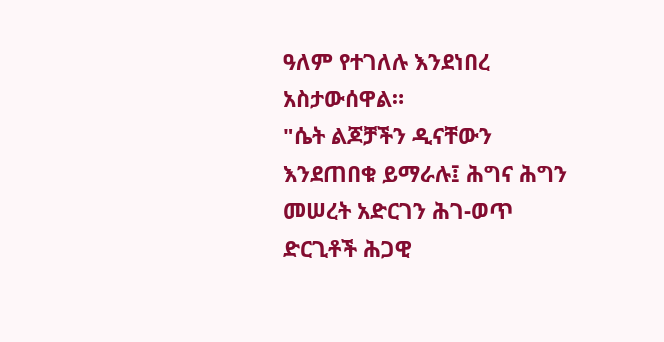ዓለም የተገለሉ እንደነበረ አስታውሰዋል።
"ሴት ልጆቻችን ዲናቸውን እንደጠበቁ ይማራሉ፤ ሕግና ሕግን መሠረት አድርገን ሕገ-ወጥ ድርጊቶች ሕጋዊ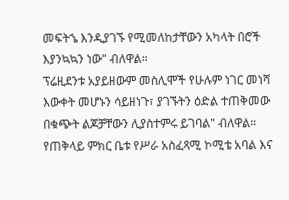መፍትኄ እንዲያገኙ የሚመለከታቸውን አካላት በሮች እያንኳኳን ነው" ብለዋል።
ፕሬዚደንቱ አያይዘውም መስሊሞች የሁሉም ነገር መነሻ እውቀት መሆኑን ሳይዘነጉ፣ ያገኙትን ዕድል ተጠቅመው በቁጭት ልጆቻቸውን ሊያስተምሩ ይገባል" ብለዋል።
የጠቅላይ ምክር ቤቱ የሥራ አስፈጻሚ ኮሚቴ አባል እና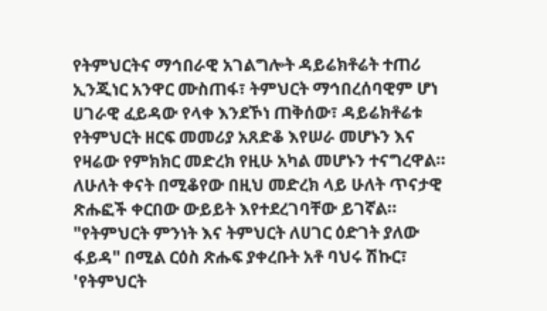የትምህርትና ማኅበራዊ አገልግሎት ዳይሬክቶሬት ተጠሪ ኢንጂነር አንዋር ሙስጠፋ፣ ትምህርት ማኅበረሰባዊም ሆነ ሀገራዊ ፈይዳው የላቀ እንደኾነ ጠቅሰው፣ ዳይሬክቶሬቱ የትምህርት ዘርፍ መመሪያ አጸድቆ እየሠራ መሆኑን እና የዛሬው የምክክር መድረክ የዚሁ አካል መሆኑን ተናግረዋል።
ለሁለት ቀናት በሚቆየው በዚህ መድረክ ላይ ሁለት ጥናታዊ ጽሑፎች ቀርበው ውይይት እየተደረገባቸው ይገኛል።
"የትምህርት ምንነት እና ትምህርት ለሀገር ዕድገት ያለው ፋይዳ" በሚል ርዕስ ጽሑፍ ያቀረቡት አቶ ባህሩ ሽኩር፣ 'የትምህርት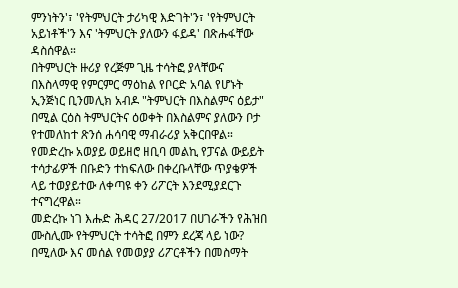ምንነትን'፣ 'የትምህርት ታሪካዊ እድገት'ን፣ 'የትምህርት አይነቶች'ን እና 'ትምህርት ያለውን ፋይዳ' በጽሑፋቸው ዳስሰዋል።
በትምህርት ዙሪያ የረጅም ጊዜ ተሳትፎ ያላቸውና በእስላማዊ የምርምር ማዕከል የቦርድ አባል የሆኑት ኢንጅነር ቢንመሊክ አብዶ "ትምህርት በእስልምና ዕይታ" በሚል ርዕስ ትምህርትና ዕወቀት በእስልምና ያለውን ቦታ የተመለከተ ጽንሰ ሐሳባዊ ማብራሪያ አቅርበዋል።
የመድረኩ አወያይ ወይዘሮ ዘቢባ መልኪ የፓናል ውይይት ተሳታፊዎች በቡድን ተከፍለው በቀረቡላቸው ጥያቄዎች ላይ ተወያይተው ለቀጣዩ ቀን ሪፖርት እንደሚያደርጉ ተናግረዋል።
መድረኩ ነገ እሑድ ሕዳር 27/2017 በሀገራችን የሕዝበ ሙስሊሙ የትምህርት ተሳትፎ በምን ደረጃ ላይ ነው? በሚለው እና መሰል የመወያያ ሪፖርቶችን በመስማት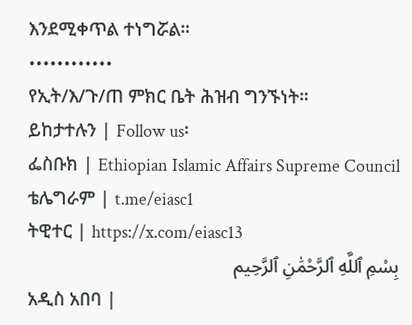እንደሚቀጥል ተነግሯል።
••••••••••••
የኢት/እ/ጉ/ጠ ምክር ቤት ሕዝብ ግንኙነት።
ይከታተሉን | Follow us፡
ፌስቡክ | Ethiopian Islamic Affairs Supreme Council
ቴሌግራም | t.me/eiasc1
ትዊተር | https://x.com/eiasc13
بِسْمِ ٱللَّهِ ٱلرَّحْمَٰنِ ٱلرَّحِيم
አዲስ አበባ |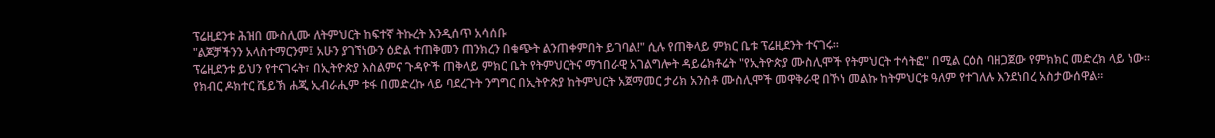ፕሬዚደንቱ ሕዝበ ሙስሊሙ ለትምህርት ከፍተኛ ትኩረት እንዲሰጥ አሳሰቡ
"ልጆቻችንን አላስተማርንም፤ አሁን ያገኘነውን ዕድል ተጠቅመን ጠንክረን በቁጭት ልንጠቀምበት ይገባል!" ሲሉ የጠቅላይ ምክር ቤቱ ፕሬዚደንት ተናገሩ።
ፕሬዚደንቱ ይህን የተናገሩት፣ በኢትዮጵያ እስልምና ጉዳዮች ጠቅላይ ምክር ቤት የትምህርትና ማኀበራዊ አገልግሎት ዳይሬክቶሬት "የኢትዮጵያ ሙስሊሞች የትምህርት ተሳትፎ" በሚል ርዕስ ባዘጋጀው የምክክር መድረክ ላይ ነው።
የክብር ዶክተር ሼይኽ ሐጂ ኢብራሒም ቱፋ በመድረኩ ላይ ባደረጉት ንግግር በኢትዮጵያ ከትምህርት አጀማመር ታሪክ አንስቶ ሙስሊሞች መዋቅራዊ በኾነ መልኩ ከትምህርቱ ዓለም የተገለሉ እንደነበረ አስታውሰዋል።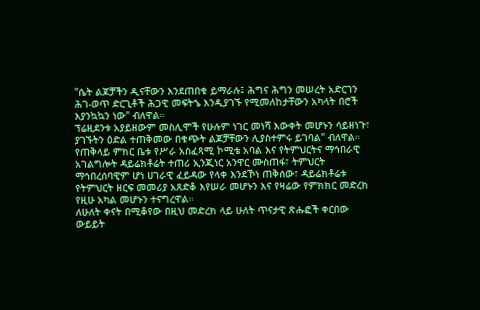"ሴት ልጆቻችን ዲናቸውን እንደጠበቁ ይማራሉ፤ ሕግና ሕግን መሠረት አድርገን ሕገ-ወጥ ድርጊቶች ሕጋዊ መፍትኄ እንዲያገኙ የሚመለከታቸውን አካላት በሮች እያንኳኳን ነው" ብለዋል።
ፕሬዚደንቱ አያይዘውም መስሊሞች የሁሉም ነገር መነሻ እውቀት መሆኑን ሳይዘነጉ፣ ያገኙትን ዕድል ተጠቅመው በቁጭት ልጆቻቸውን ሊያስተምሩ ይገባል" ብለዋል።
የጠቅላይ ምክር ቤቱ የሥራ አስፈጻሚ ኮሚቴ አባል እና የትምህርትና ማኅበራዊ አገልግሎት ዳይሬክቶሬት ተጠሪ ኢንጂነር አንዋር ሙስጠፋ፣ ትምህርት ማኅበረሰባዊም ሆነ ሀገራዊ ፈይዳው የላቀ እንደኾነ ጠቅሰው፣ ዳይሬክቶሬቱ የትምህርት ዘርፍ መመሪያ አጸድቆ እየሠራ መሆኑን እና የዛሬው የምክክር መድረክ የዚሁ አካል መሆኑን ተናግረዋል።
ለሁለት ቀናት በሚቆየው በዚህ መድረክ ላይ ሁለት ጥናታዊ ጽሑፎች ቀርበው ውይይት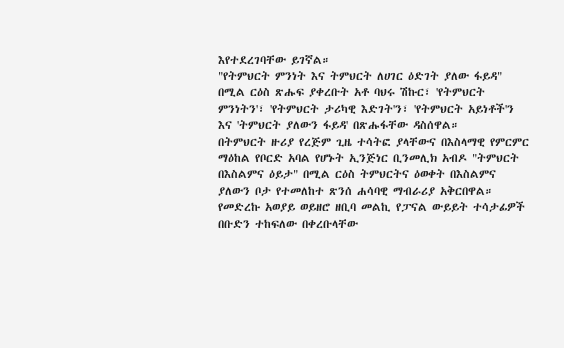እየተደረገባቸው ይገኛል።
"የትምህርት ምንነት እና ትምህርት ለሀገር ዕድገት ያለው ፋይዳ" በሚል ርዕስ ጽሑፍ ያቀረቡት አቶ ባህሩ ሽኩር፣ 'የትምህርት ምንነትን'፣ 'የትምህርት ታሪካዊ እድገት'ን፣ 'የትምህርት አይነቶች'ን እና 'ትምህርት ያለውን ፋይዳ' በጽሑፋቸው ዳስሰዋል።
በትምህርት ዙሪያ የረጅም ጊዜ ተሳትፎ ያላቸውና በእስላማዊ የምርምር ማዕከል የቦርድ አባል የሆኑት ኢንጅነር ቢንመሊክ አብዶ "ትምህርት በእስልምና ዕይታ" በሚል ርዕስ ትምህርትና ዕወቀት በእስልምና ያለውን ቦታ የተመለከተ ጽንሰ ሐሳባዊ ማብራሪያ አቅርበዋል።
የመድረኩ አወያይ ወይዘሮ ዘቢባ መልኪ የፓናል ውይይት ተሳታፊዎች በቡድን ተከፍለው በቀረቡላቸው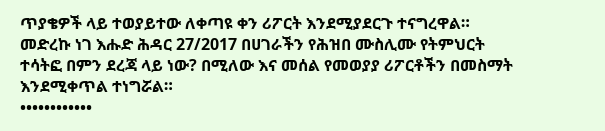ጥያቄዎች ላይ ተወያይተው ለቀጣዩ ቀን ሪፖርት እንደሚያደርጉ ተናግረዋል።
መድረኩ ነገ እሑድ ሕዳር 27/2017 በሀገራችን የሕዝበ ሙስሊሙ የትምህርት ተሳትፎ በምን ደረጃ ላይ ነው? በሚለው እና መሰል የመወያያ ሪፖርቶችን በመስማት እንደሚቀጥል ተነግሯል።
••••••••••••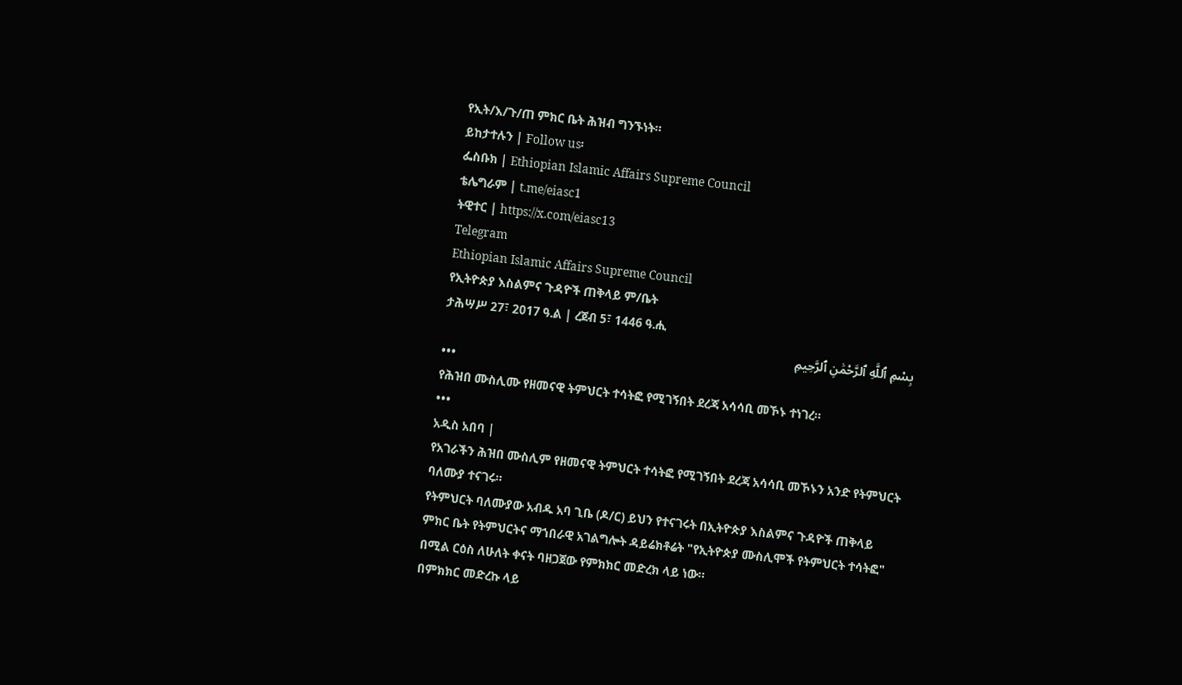የኢት/እ/ጉ/ጠ ምክር ቤት ሕዝብ ግንኙነት።
ይከታተሉን | Follow us፡
ፌስቡክ | Ethiopian Islamic Affairs Supreme Council
ቴሌግራም | t.me/eiasc1
ትዊተር | https://x.com/eiasc13
Telegram
Ethiopian Islamic Affairs Supreme Council
የኢትዮጵያ እስልምና ጉዳዮች ጠቅላይ ም/ቤት
ታሕሣሥ 27፣ 2017 ዓ.ል | ረጀብ 5፣ 1446 ዓ.ሒ
بِسْمِ ٱللَّهِ ٱلرَّحْمَٰنِ ٱلرَّحِيمِ
•••
የሕዝበ ሙስሊሙ የዘመናዊ ትምህርት ተሳትፎ የሚገኝበት ደረጃ አሳሳቢ መኾኑ ተነገረ።
•••
አዲስ አበባ |
የአገራችን ሕዝበ ሙስሊም የዘመናዊ ትምህርት ተሳትፎ የሚገኝበት ደረጃ አሳሳቢ መኾኑን አንድ የትምህርት ባለሙያ ተናገሩ።
የትምህርት ባለሙያው አብዱ አባ ጊቤ (ዶ/ር) ይህን የተናገሩት በኢትዮጵያ እስልምና ጉዳዮች ጠቅላይ ምክር ቤት የትምህርትና ማኀበራዊ አገልግሎት ዳይሬክቶሬት "የኢትዮጵያ ሙስሊሞች የትምህርት ተሳትፎ" በሚል ርዕስ ለሁለት ቀናት ባዘጋጀው የምክክር መድረክ ላይ ነው።
በምክክር መድረኩ ላይ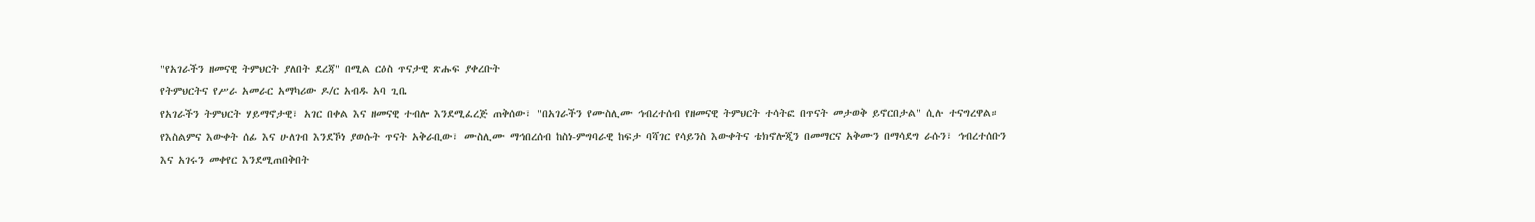"የአገራችን ዘመናዊ ትምህርት ያለበት ደረጃ" በሚል ርዕስ ጥናታዊ ጽሑፍ ያቀረቡት
የትምህርትና የሥራ አመራር አማካሪው ዶ/ር አብዱ አባ ጊቤ
የአገራችን ትምህርት ሃይማኖታዊ፣ አገር በቀል እና ዘመናዊ ተብሎ እንደሚፈረጅ ጠቅሰው፣ "በአገራችን የሙስሊሙ ኅብረተሰብ የዘመናዊ ትምህርት ተሳትፎ በጥናት መታወቅ ይኖርበታል" ሲሉ ተናግረዋል።
የእስልምና እውቀት ሰፊ እና ሁለገብ እንደኾነ ያወሱት ጥናት አቅራቢው፣ ሙስሊሙ ማኅበረሰብ ከስነ-ምግባራዊ ከፍታ ባሻገር የሳይንስ እውቀትና ቴክኖሎጂን በመማርና አቅሙን በማሳደግ ራሱን፣ ኅብረተሰቡን እና አገሩን መቀየር እንደሚጠበቅበት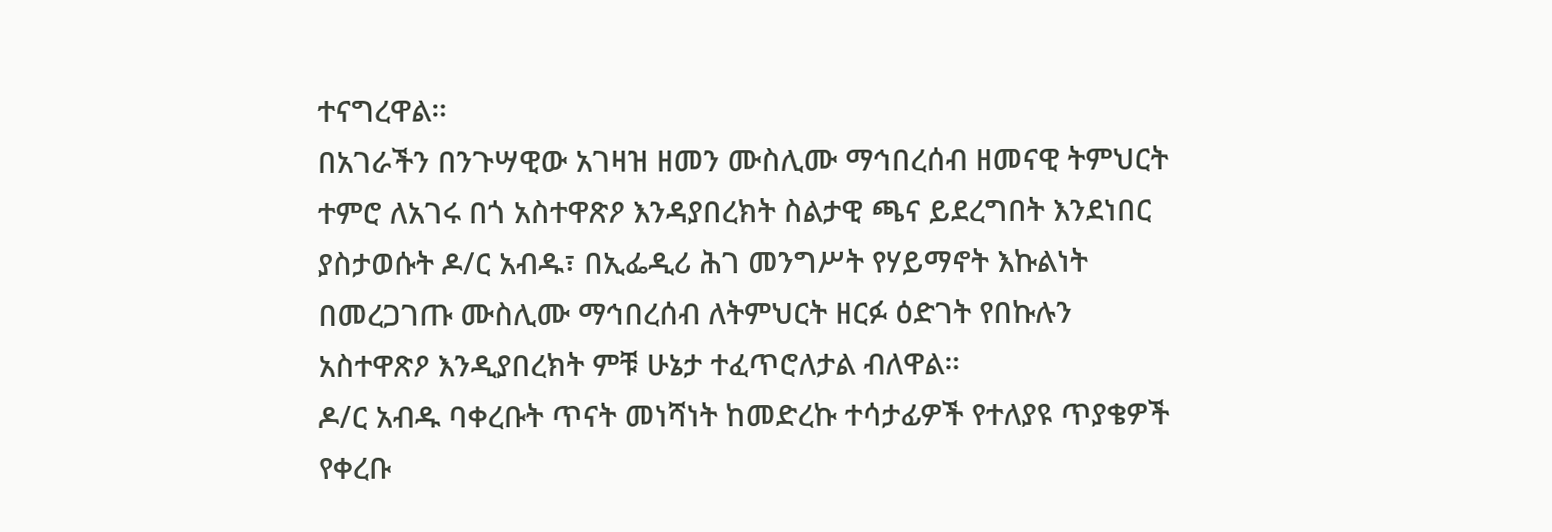ተናግረዋል።
በአገራችን በንጉሣዊው አገዛዝ ዘመን ሙስሊሙ ማኅበረሰብ ዘመናዊ ትምህርት ተምሮ ለአገሩ በጎ አስተዋጽዖ እንዳያበረክት ስልታዊ ጫና ይደረግበት እንደነበር ያስታወሱት ዶ/ር አብዱ፣ በኢፌዲሪ ሕገ መንግሥት የሃይማኖት እኩልነት በመረጋገጡ ሙስሊሙ ማኅበረሰብ ለትምህርት ዘርፉ ዕድገት የበኩሉን አስተዋጽዖ እንዲያበረክት ምቹ ሁኔታ ተፈጥሮለታል ብለዋል።
ዶ/ር አብዱ ባቀረቡት ጥናት መነሻነት ከመድረኩ ተሳታፊዎች የተለያዩ ጥያቄዎች የቀረቡ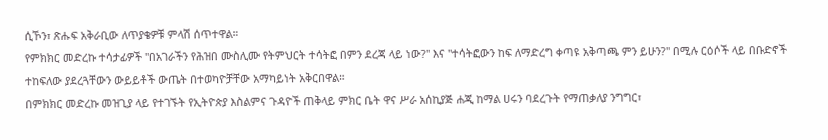ሲኾን፣ ጽሑፍ አቅራቢው ለጥያቄዎቹ ምላሽ ሰጥተዋል።
የምክክር መድረኩ ተሳታፊዎች "በአገራችን የሕዝበ ሙስሊሙ የትምህርት ተሳትፎ በምን ደረጃ ላይ ነው?" እና "ተሳትፎውን ከፍ ለማድረግ ቀጣዩ አቅጣጫ ምን ይሁን?" በሚሉ ርዕሶች ላይ በቡድኖች ተከፍለው ያደረጓቸውን ውይይቶች ውጤት በተወካዮቻቸው አማካይነት አቅርበዋል።
በምክክር መድረኩ መዝጊያ ላይ የተገኙት የኢትዮጵያ እስልምና ጉዳዮች ጠቅላይ ምክር ቤት ዋና ሥራ አሰኪያጅ ሐጂ ከማል ሀሩን ባደረጉት የማጠቃለያ ንግግር፣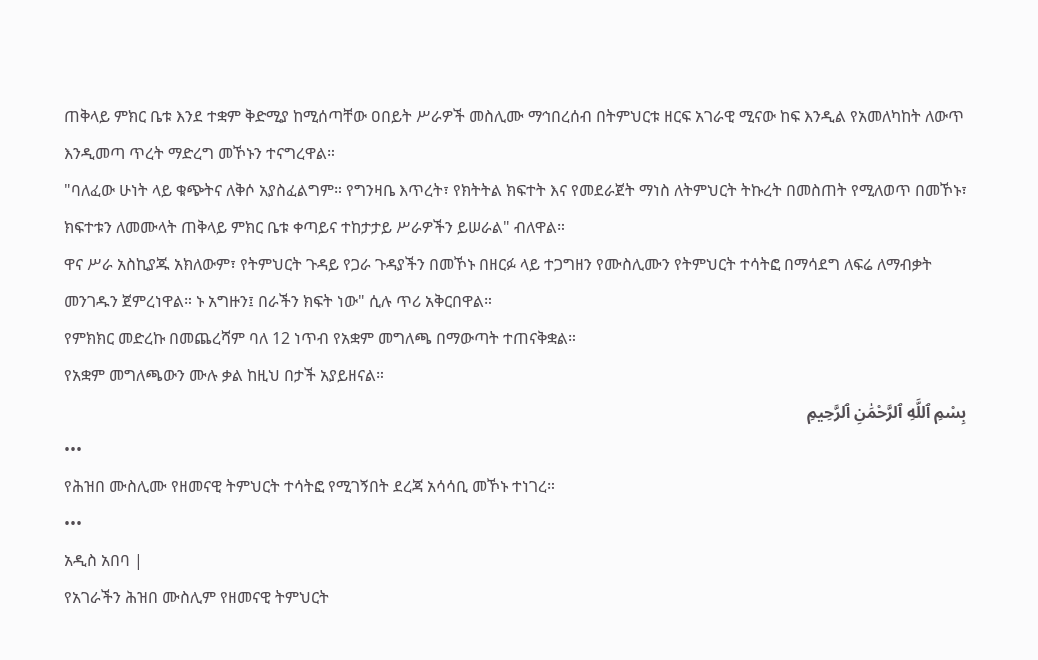ጠቅላይ ምክር ቤቱ እንደ ተቋም ቅድሚያ ከሚሰጣቸው ዐበይት ሥራዎች መስሊሙ ማኅበረሰብ በትምህርቱ ዘርፍ አገራዊ ሚናው ከፍ እንዲል የአመለካከት ለውጥ እንዲመጣ ጥረት ማድረግ መኾኑን ተናግረዋል።
"ባለፈው ሁነት ላይ ቁጭትና ለቅሶ አያስፈልግም። የግንዛቤ እጥረት፣ የክትትል ክፍተት እና የመደራጀት ማነስ ለትምህርት ትኩረት በመስጠት የሚለወጥ በመኾኑ፣ ክፍተቱን ለመሙላት ጠቅላይ ምክር ቤቱ ቀጣይና ተከታታይ ሥራዎችን ይሠራል" ብለዋል።
ዋና ሥራ አስኪያጁ አክለውም፣ የትምህርት ጉዳይ የጋራ ጉዳያችን በመኾኑ በዘርፉ ላይ ተጋግዘን የሙስሊሙን የትምህርት ተሳትፎ በማሳደግ ለፍሬ ለማብቃት መንገዱን ጀምረነዋል። ኑ አግዙን፤ በራችን ክፍት ነው" ሲሉ ጥሪ አቅርበዋል።
የምክክር መድረኩ በመጨረሻም ባለ 12 ነጥብ የአቋም መግለጫ በማውጣት ተጠናቅቋል።
የአቋም መግለጫውን ሙሉ ቃል ከዚህ በታች አያይዘናል።
بِسْمِ ٱللَّهِ ٱلرَّحْمَٰنِ ٱلرَّحِيمِ
•••
የሕዝበ ሙስሊሙ የዘመናዊ ትምህርት ተሳትፎ የሚገኝበት ደረጃ አሳሳቢ መኾኑ ተነገረ።
•••
አዲስ አበባ |
የአገራችን ሕዝበ ሙስሊም የዘመናዊ ትምህርት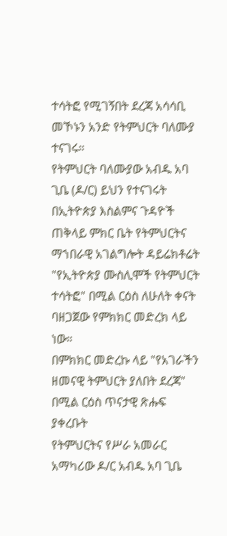ተሳትፎ የሚገኝበት ደረጃ አሳሳቢ መኾኑን አንድ የትምህርት ባለሙያ ተናገሩ።
የትምህርት ባለሙያው አብዱ አባ ጊቤ (ዶ/ር) ይህን የተናገሩት በኢትዮጵያ እስልምና ጉዳዮች ጠቅላይ ምክር ቤት የትምህርትና ማኀበራዊ አገልግሎት ዳይሬክቶሬት "የኢትዮጵያ ሙስሊሞች የትምህርት ተሳትፎ" በሚል ርዕስ ለሁለት ቀናት ባዘጋጀው የምክክር መድረክ ላይ ነው።
በምክክር መድረኩ ላይ "የአገራችን ዘመናዊ ትምህርት ያለበት ደረጃ" በሚል ርዕስ ጥናታዊ ጽሑፍ ያቀረቡት
የትምህርትና የሥራ አመራር አማካሪው ዶ/ር አብዱ አባ ጊቤ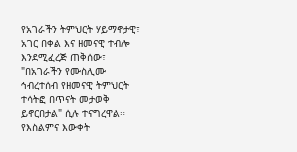የአገራችን ትምህርት ሃይማኖታዊ፣ አገር በቀል እና ዘመናዊ ተብሎ እንደሚፈረጅ ጠቅሰው፣ "በአገራችን የሙስሊሙ ኅብረተሰብ የዘመናዊ ትምህርት ተሳትፎ በጥናት መታወቅ ይኖርበታል" ሲሉ ተናግረዋል።
የእስልምና እውቀት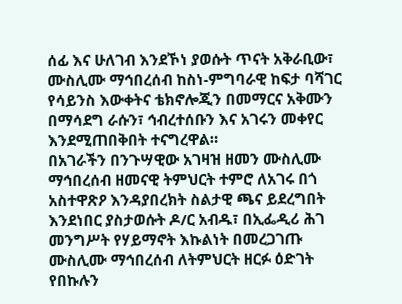ሰፊ እና ሁለገብ እንደኾነ ያወሱት ጥናት አቅራቢው፣ ሙስሊሙ ማኅበረሰብ ከስነ-ምግባራዊ ከፍታ ባሻገር የሳይንስ እውቀትና ቴክኖሎጂን በመማርና አቅሙን በማሳደግ ራሱን፣ ኅብረተሰቡን እና አገሩን መቀየር እንደሚጠበቅበት ተናግረዋል።
በአገራችን በንጉሣዊው አገዛዝ ዘመን ሙስሊሙ ማኅበረሰብ ዘመናዊ ትምህርት ተምሮ ለአገሩ በጎ አስተዋጽዖ እንዳያበረክት ስልታዊ ጫና ይደረግበት እንደነበር ያስታወሱት ዶ/ር አብዱ፣ በኢፌዲሪ ሕገ መንግሥት የሃይማኖት እኩልነት በመረጋገጡ ሙስሊሙ ማኅበረሰብ ለትምህርት ዘርፉ ዕድገት የበኩሉን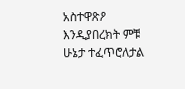አስተዋጽዖ እንዲያበረክት ምቹ ሁኔታ ተፈጥሮለታል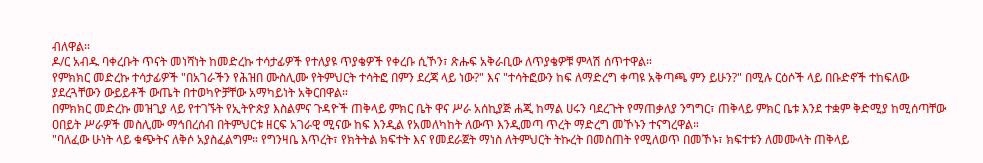ብለዋል።
ዶ/ር አብዱ ባቀረቡት ጥናት መነሻነት ከመድረኩ ተሳታፊዎች የተለያዩ ጥያቄዎች የቀረቡ ሲኾን፣ ጽሑፍ አቅራቢው ለጥያቄዎቹ ምላሽ ሰጥተዋል።
የምክክር መድረኩ ተሳታፊዎች "በአገራችን የሕዝበ ሙስሊሙ የትምህርት ተሳትፎ በምን ደረጃ ላይ ነው?" እና "ተሳትፎውን ከፍ ለማድረግ ቀጣዩ አቅጣጫ ምን ይሁን?" በሚሉ ርዕሶች ላይ በቡድኖች ተከፍለው ያደረጓቸውን ውይይቶች ውጤት በተወካዮቻቸው አማካይነት አቅርበዋል።
በምክክር መድረኩ መዝጊያ ላይ የተገኙት የኢትዮጵያ እስልምና ጉዳዮች ጠቅላይ ምክር ቤት ዋና ሥራ አሰኪያጅ ሐጂ ከማል ሀሩን ባደረጉት የማጠቃለያ ንግግር፣ ጠቅላይ ምክር ቤቱ እንደ ተቋም ቅድሚያ ከሚሰጣቸው ዐበይት ሥራዎች መስሊሙ ማኅበረሰብ በትምህርቱ ዘርፍ አገራዊ ሚናው ከፍ እንዲል የአመለካከት ለውጥ እንዲመጣ ጥረት ማድረግ መኾኑን ተናግረዋል።
"ባለፈው ሁነት ላይ ቁጭትና ለቅሶ አያስፈልግም። የግንዛቤ እጥረት፣ የክትትል ክፍተት እና የመደራጀት ማነስ ለትምህርት ትኩረት በመስጠት የሚለወጥ በመኾኑ፣ ክፍተቱን ለመሙላት ጠቅላይ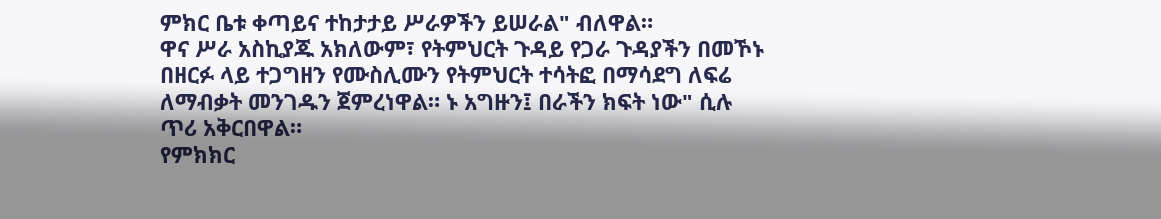ምክር ቤቱ ቀጣይና ተከታታይ ሥራዎችን ይሠራል" ብለዋል።
ዋና ሥራ አስኪያጁ አክለውም፣ የትምህርት ጉዳይ የጋራ ጉዳያችን በመኾኑ በዘርፉ ላይ ተጋግዘን የሙስሊሙን የትምህርት ተሳትፎ በማሳደግ ለፍሬ ለማብቃት መንገዱን ጀምረነዋል። ኑ አግዙን፤ በራችን ክፍት ነው" ሲሉ ጥሪ አቅርበዋል።
የምክክር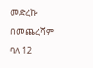መድረኩ በመጨረሻም ባለ 12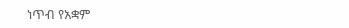ነጥብ የአቋም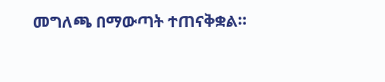መግለጫ በማውጣት ተጠናቅቋል።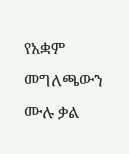የአቋም መግለጫውን ሙሉ ቃል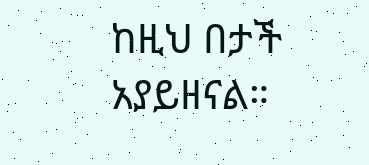ከዚህ በታች አያይዘናል።